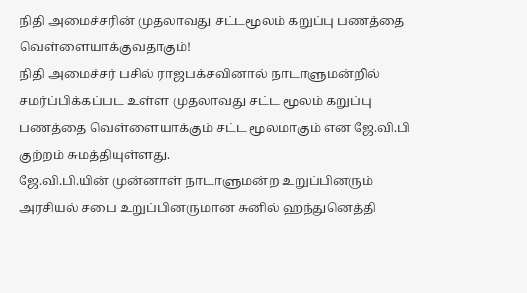நிதி அமைச்சரின் முதலாவது சட்டமூலம் கறுப்பு பணத்தை வெள்ளையாக்குவதாகும்!
நிதி அமைச்சர் பசில் ராஜபக்சவினால் நாடாளுமன்றில் சமர்ப்பிக்கப்பட உள்ள முதலாவது சட்ட மூலம் கறுப்பு பணத்தை வெள்ளையாக்கும் சட்ட மூலமாகும் என ஜே.வி.பி குற்றம் சுமத்தியுள்ளது.
ஜே.வி.பி.யின் முன்னாள் நாடாளுமன்ற உறுப்பினரும் அரசியல் சபை உறுப்பினருமான சுனில் ஹந்துனெத்தி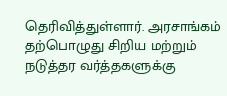தெரிவித்துள்ளார். அரசாங்கம் தற்பொழுது சிறிய மற்றும் நடுத்தர வர்த்தகளுக்கு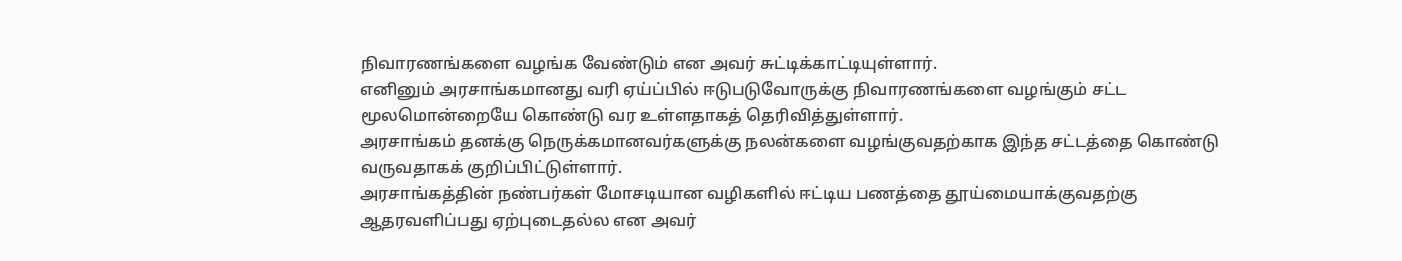நிவாரணங்களை வழங்க வேண்டும் என அவர் சுட்டிக்காட்டியுள்ளார்.
எனினும் அரசாங்கமானது வரி ஏய்ப்பில் ஈடுபடுவோருக்கு நிவாரணங்களை வழங்கும் சட்ட மூலமொன்றையே கொண்டு வர உள்ளதாகத் தெரிவித்துள்ளார்.
அரசாங்கம் தனக்கு நெருக்கமானவர்களுக்கு நலன்களை வழங்குவதற்காக இந்த சட்டத்தை கொண்டு வருவதாகக் குறிப்பிட்டுள்ளார்.
அரசாங்கத்தின் நண்பர்கள் மோசடியான வழிகளில் ஈட்டிய பணத்தை தூய்மையாக்குவதற்கு ஆதரவளிப்பது ஏற்புடைதல்ல என அவர்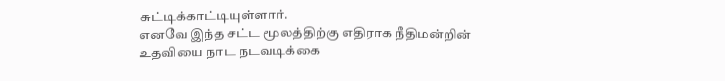சுட்டிக்காட்டியுள்ளார்.
எனவே இந்த சட்ட மூலத்திற்கு எதிராக நீதிமன்றின் உதவியை நாட நடவடிக்கை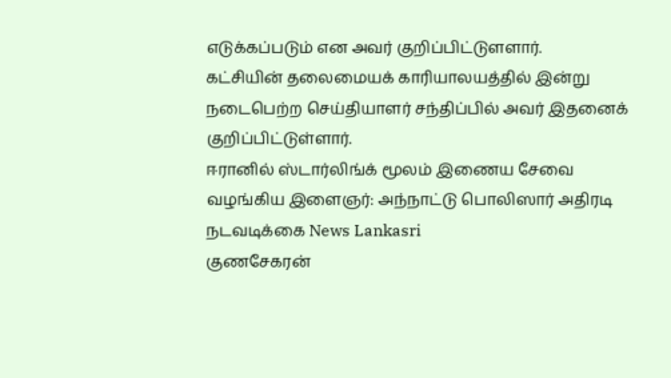எடுக்கப்படும் என அவர் குறிப்பிட்டுளளார்.
கட்சியின் தலைமையக் காரியாலயத்தில் இன்று நடைபெற்ற செய்தியாளர் சந்திப்பில் அவர் இதனைக் குறிப்பிட்டுள்ளார்.
ஈரானில் ஸ்டார்லிங்க் மூலம் இணைய சேவை வழங்கிய இளைஞர்: அந்நாட்டு பொலிஸார் அதிரடி நடவடிக்கை News Lankasri
குணசேகரன்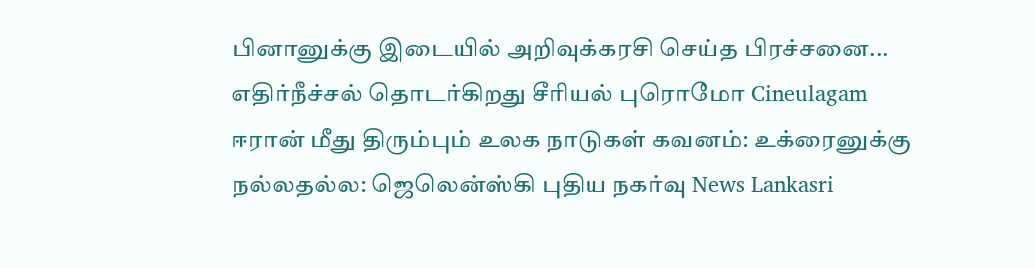பினானுக்கு இடையில் அறிவுக்கரசி செய்த பிரச்சனை... எதிர்நீச்சல் தொடர்கிறது சீரியல் புரொமோ Cineulagam
ஈரான் மீது திரும்பும் உலக நாடுகள் கவனம்: உக்ரைனுக்கு நல்லதல்ல: ஜெலென்ஸ்கி புதிய நகர்வு News Lankasri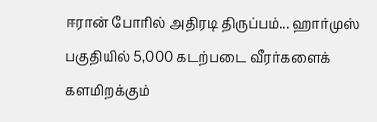ஈரான் போரில் அதிரடி திருப்பம்... ஹார்முஸ் பகுதியில் 5,000 கடற்படை வீரர்களைக் களமிறக்கும்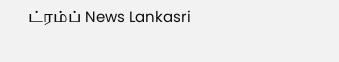ட்ரம்ப் News Lankasri